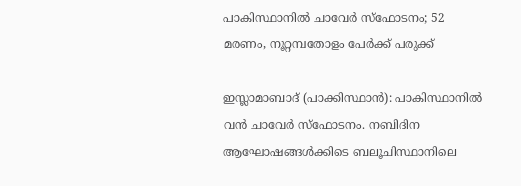പാകിസ്ഥാനിൽ ചാവേര്‍ സ്ഫോടനം; 52 മരണം, നൂറ്റമ്പതോളം പേര്‍ക്ക് പരുക്ക്

ഇസ്ലാമാബാദ് (പാക്കിസ്ഥാന്‍): പാകിസ്ഥാനില്‍ വൻ ചാവേര്‍ സ്‌ഫോടനം. നബിദിന ആഘോഷങ്ങള്‍ക്കിടെ ബലൂചിസ്ഥാനിലെ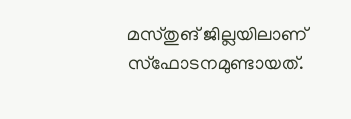മസ്‌തുങ് ജില്ലയിലാണ് സ്ഫോടനമുണ്ടായത്.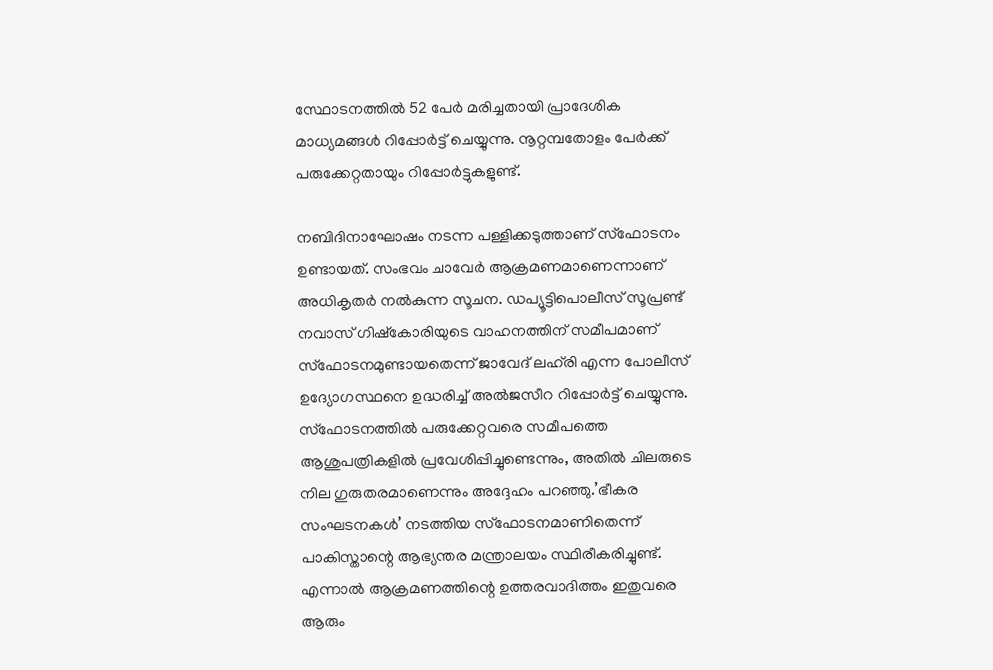സ്ഥോടനത്തില്‍ 52 പേര്‍ മരിച്ചതായി പ്രാദേശിക മാധ്യമങ്ങള്‍ റിപ്പോര്‍ട്ട് ചെയ്യുന്നു. നൂറ്റമ്പതോളം പേര്‍ക്ക് പരുക്കേറ്റതായും റിപ്പോര്‍ട്ടുകളുണ്ട്.

നബിദിനാഘോഷം നടന്ന പള്ളിക്കടുത്താണ് സ്ഫോടനം ഉണ്ടായത്. സംഭവം ചാവേര്‍ ആക്രമണമാണെന്നാണ് അധികൃതര്‍ നല്‍കുന്ന സൂചന. ഡപ്യൂട്ടിപൊലീസ് സൂപ്രണ്ട് നവാസ് ഗിഷ്‌കോരിയുടെ വാഹനത്തിന് സമീപമാണ് സ്ഫോടനമുണ്ടായതെന്ന് ജാവേദ് ലഹ്‌രി എന്ന പോലീസ് ഉദ്യോഗസ്ഥനെ ഉദ്ധരിച്ച് അല്‍ജസീറ റിപ്പോര്‍ട്ട് ചെയ്യുന്നു. സ്ഫോടനത്തില്‍ പരുക്കേറ്റവരെ സമീപത്തെ ആശുപത്രികളിൽ പ്രവേശിപ്പിച്ചുണ്ടെന്നും, അതിൽ ചിലരുടെ നില ഗുരുതരമാണെന്നും അദ്ദേഹം പറഞ്ഞു.’ഭീകര സംഘടനകൾ’ നടത്തിയ സ്ഫോടനമാണിതെന്ന് പാകിസ്താന്റെ ആഭ്യന്തര മന്ത്രാലയം സ്ഥിരീകരിച്ചുണ്ട്. എന്നാല്‍ ആക്രമണത്തിന്റെ ഉത്തരവാദിത്തം ഇതുവരെ ആരും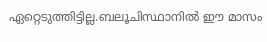ഏറ്റെടുത്തിട്ടില്ല.ബലൂചിസ്ഥാനില്‍ ഈ മാസം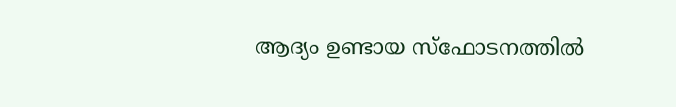ആദ്യം ഉണ്ടായ സ്‌ഫോടനത്തിൽ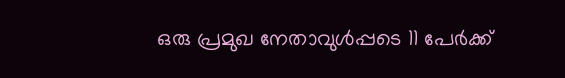ഒരു പ്രമുഖ നേതാവുൾപ്പടെ 11 പേർക്ക്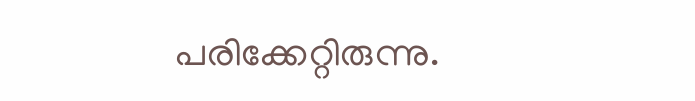പരിക്കേറ്റിരുന്നു.